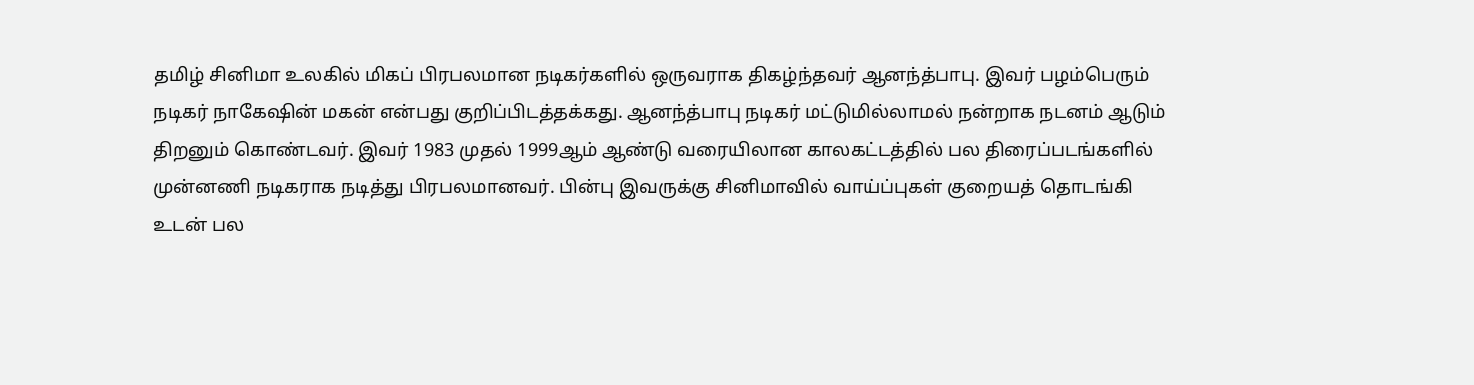தமிழ் சினிமா உலகில் மிகப் பிரபலமான நடிகர்களில் ஒருவராக திகழ்ந்தவர் ஆனந்த்பாபு. இவர் பழம்பெரும் நடிகர் நாகேஷின் மகன் என்பது குறிப்பிடத்தக்கது. ஆனந்த்பாபு நடிகர் மட்டுமில்லாமல் நன்றாக நடனம் ஆடும் திறனும் கொண்டவர். இவர் 1983 முதல் 1999ஆம் ஆண்டு வரையிலான காலகட்டத்தில் பல திரைப்படங்களில் முன்னணி நடிகராக நடித்து பிரபலமானவர். பின்பு இவருக்கு சினிமாவில் வாய்ப்புகள் குறையத் தொடங்கி உடன் பல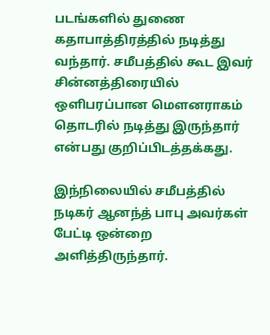படங்களில் துணை கதாபாத்திரத்தில் நடித்து வந்தார். சமீபத்தில் கூட இவர் சின்னத்திரையில் ஒளிபரப்பான மௌனராகம் தொடரில் நடித்து இருந்தார் என்பது குறிப்பிடத்தக்கது.

இந்நிலையில் சமீபத்தில் நடிகர் ஆனந்த் பாபு அவர்கள் பேட்டி ஒன்றை அளித்திருந்தார்.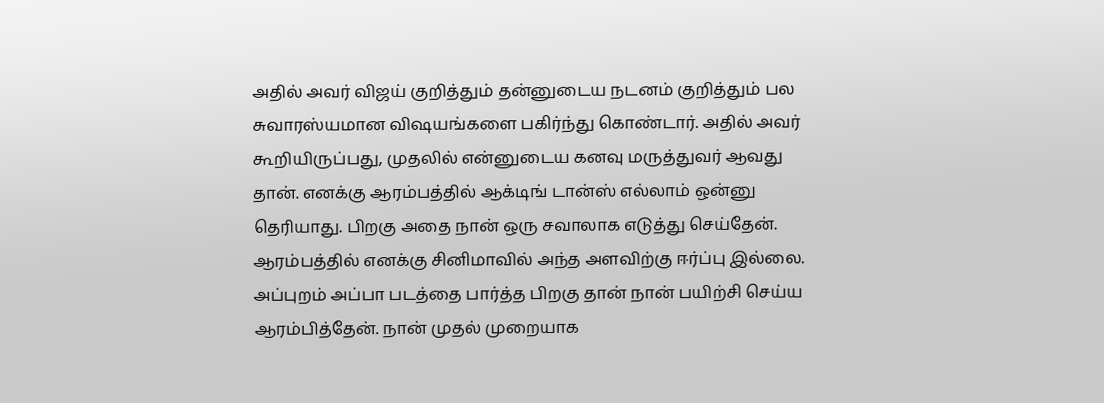அதில் அவர் விஜய் குறித்தும் தன்னுடைய நடனம் குறித்தும் பல சுவாரஸ்யமான விஷயங்களை பகிர்ந்து கொண்டார். அதில் அவர் கூறியிருப்பது, முதலில் என்னுடைய கனவு மருத்துவர் ஆவது தான். எனக்கு ஆரம்பத்தில் ஆக்டிங் டான்ஸ் எல்லாம் ஒன்னு தெரியாது. பிறகு அதை நான் ஒரு சவாலாக எடுத்து செய்தேன். ஆரம்பத்தில் எனக்கு சினிமாவில் அந்த அளவிற்கு ஈர்ப்பு இல்லை. அப்புறம் அப்பா படத்தை பார்த்த பிறகு தான் நான் பயிற்சி செய்ய ஆரம்பித்தேன். நான் முதல் முறையாக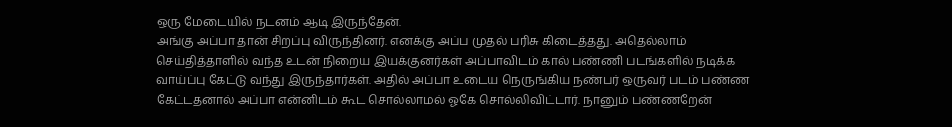ஒரு மேடையில் நடனம் ஆடி இருந்தேன்.
அங்கு அப்பா தான் சிறப்பு விருந்தினர். எனக்கு அப்ப முதல் பரிசு கிடைத்தது. அதெல்லாம் செய்தித்தாளில் வந்த உடன் நிறைய இயக்குனர்கள் அப்பாவிடம் கால் பண்ணி படங்களில் நடிக்க வாய்ப்பு கேட்டு வந்து இருந்தார்கள். அதில் அப்பா உடைய நெருங்கிய நண்பர் ஒருவர் படம் பண்ண கேட்டதனால் அப்பா என்னிடம் கூட சொல்லாமல் ஓகே சொல்லிவிட்டார். நானும் பண்ணறேன்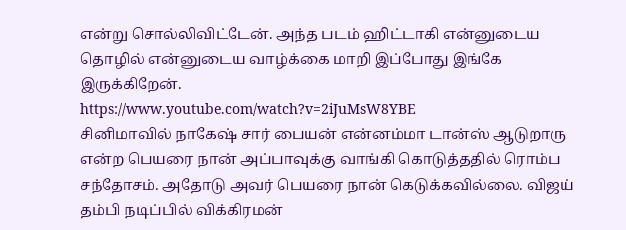என்று சொல்லிவிட்டேன். அந்த படம் ஹிட்டாகி என்னுடைய தொழில் என்னுடைய வாழ்க்கை மாறி இப்போது இங்கே இருக்கிறேன்.
https://www.youtube.com/watch?v=2iJuMsW8YBE
சினிமாவில் நாகேஷ் சார் பையன் என்னம்மா டான்ஸ் ஆடுறாரு என்ற பெயரை நான் அப்பாவுக்கு வாங்கி கொடுத்ததில் ரொம்ப சந்தோசம். அதோடு அவர் பெயரை நான் கெடுக்கவில்லை. விஜய் தம்பி நடிப்பில் விக்கிரமன்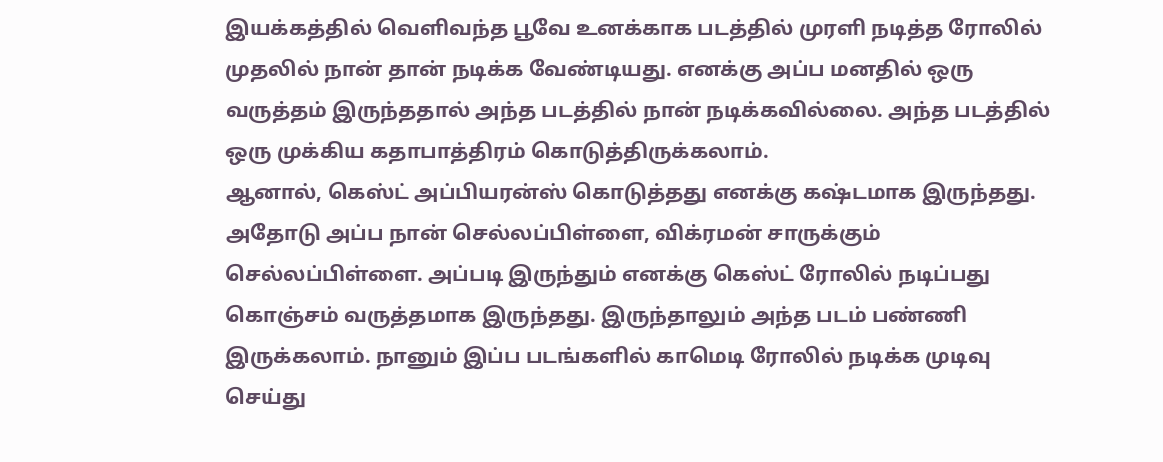இயக்கத்தில் வெளிவந்த பூவே உனக்காக படத்தில் முரளி நடித்த ரோலில் முதலில் நான் தான் நடிக்க வேண்டியது. எனக்கு அப்ப மனதில் ஒரு வருத்தம் இருந்ததால் அந்த படத்தில் நான் நடிக்கவில்லை. அந்த படத்தில் ஒரு முக்கிய கதாபாத்திரம் கொடுத்திருக்கலாம்.
ஆனால், கெஸ்ட் அப்பியரன்ஸ் கொடுத்தது எனக்கு கஷ்டமாக இருந்தது. அதோடு அப்ப நான் செல்லப்பிள்ளை, விக்ரமன் சாருக்கும் செல்லப்பிள்ளை. அப்படி இருந்தும் எனக்கு கெஸ்ட் ரோலில் நடிப்பது கொஞ்சம் வருத்தமாக இருந்தது. இருந்தாலும் அந்த படம் பண்ணி இருக்கலாம். நானும் இப்ப படங்களில் காமெடி ரோலில் நடிக்க முடிவு செய்து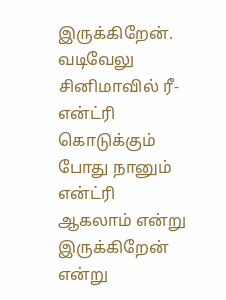இருக்கிறேன். வடிவேலு சினிமாவில் ரீ-என்ட்ரி கொடுக்கும் போது நானும் என்ட்ரி ஆகலாம் என்று இருக்கிறேன் என்று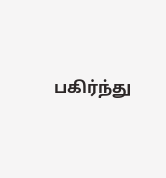பகிர்ந்து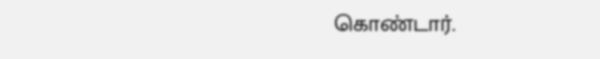கொண்டார்.